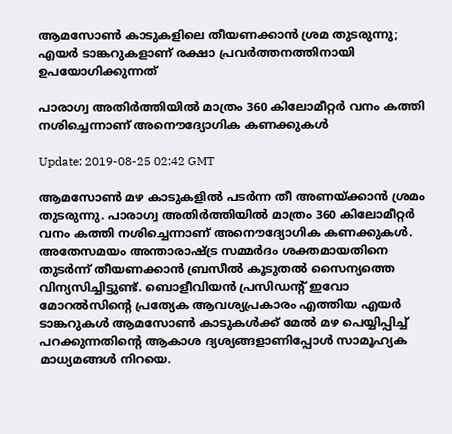ആമസോണ്‍ കാടുകളിലെ തീയണക്കാന്‍ ശ്രമ തുടരുന്നു; എയ‌ര്‍ ടാങ്കറുകളാണ് രക്ഷാ പ്രവ‌ര്‍ത്തനത്തിനായി ഉപയോഗിക്കുന്നത്

പാരാഗ്വ അതിര്‍ത്തിയില്‍ മാത്രം 360 കിലോമീറ്റര്‍ വനം കത്തി നശിച്ചെന്നാണ് അനൌദ്യോഗിക കണക്കുകള്‍

Update: 2019-08-25 02:42 GMT

ആമസോണ്‍ മഴ കാടുകളില്‍ പടര്‍ന്ന തീ അണയ്ക്കാന്‍ ശ്രമം തുടരുന്നു. പാരാഗ്വ അതിര്‍ത്തിയില്‍ മാത്രം 360 കിലോമീറ്റര്‍ വനം കത്തി നശിച്ചെന്നാണ് അനൌദ്യോഗിക കണക്കുകള്‍. അതേസമയം അന്താരാഷ്ട്ര സമ്മര്‍ദം ശക്തമായതിനെ തുടര്‍ന്ന് തീയണക്കാന്‍ ബ്രസീല്‍ കൂടുതല്‍ സൈന്യത്തെ വിന്യസിച്ചിട്ടുണ്ട്. ബൊളീവിയന്‍ പ്രസിഡന്‍റ് ഇവോ മോറല്‍സിന്‍റെ പ്രത്യേക ആവശ്യപ്രകാരം എത്തിയ എയ‌ര്‍ ടാങ്കറുകള്‍ ആമസോണ്‍ കാടുകള്‍ക്ക് മേല്‍ മഴ പെയ്യിപ്പിച്ച് പറക്കുന്നതിന്‍റെ ആകാശ ദ്യശ്യങ്ങളാണിപ്പോള്‍ സാമൂഹ്യക മാധ്യമങ്ങള്‍ നിറയെ.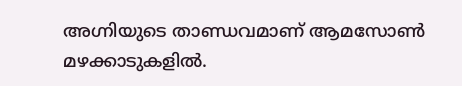അഗ്നിയുടെ താണ്ഡവമാണ് ആമസോണ്‍ മഴക്കാടുകളില്‍.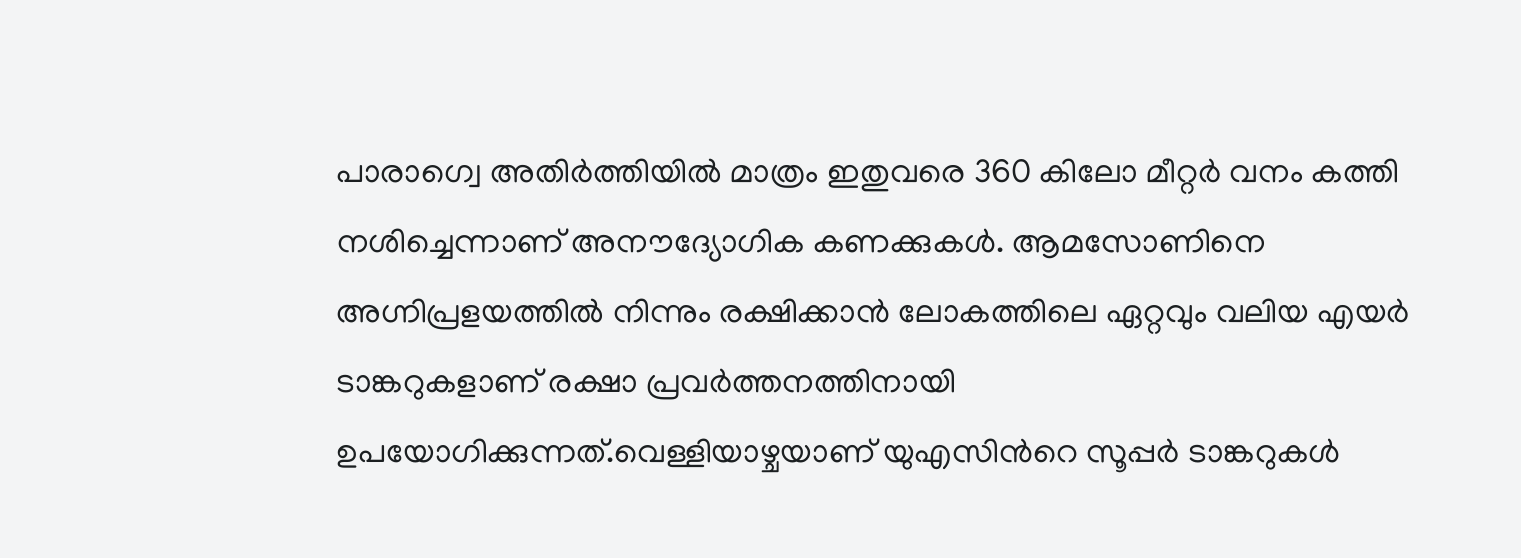പാരാഗ്വെ അതിർത്തിയിൽ മാത്രം ഇതുവരെ 360 കിലോ മീറ്റർ വനം കത്തി നശിച്ചെന്നാണ് അനൗദ്യോഗിക കണക്കുകള്‍. ആമസോണിനെ അഗ്നിപ്രളയത്തില്‍ നിന്നും രക്ഷിക്കാന്‍ ലോകത്തിലെ ഏറ്റവും വലിയ എയര്‍ ടാങ്കറുകളാണ് രക്ഷാ പ്രവ‌ര്‍ത്തനത്തിനായി ഉപയോഗിക്കുന്നത്.വെള്ളിയാഴ്ചയാണ് യുഎസിന്‍റെ സൂപ്പർ ടാങ്കറുകൾ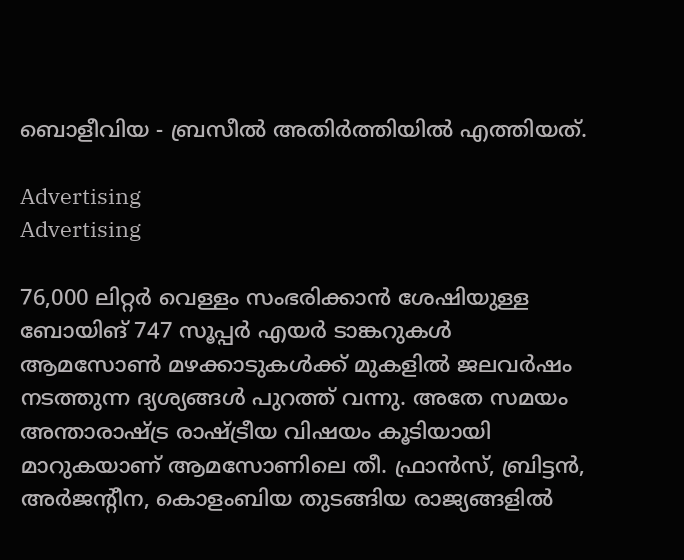ബൊളീവിയ - ബ്രസീല്‍ അതിര്‍ത്തിയില്‍ എത്തിയത്.

Advertising
Advertising

76,000 ലിറ്റർ വെള്ളം സംഭരിക്കാൻ ശേഷിയുള്ള ബോയിങ് 747 സൂപ്പര്‍ എയര്‍ ടാങ്കറുകള്‍ ആമസോണ്‍ മഴക്കാടുകള്‍ക്ക് മുകളില്‍ ജലവര്‍ഷം നടത്തുന്ന ദ്യശ്യങ്ങള്‍ പുറത്ത് വന്നു. അതേ സമയം അന്താരാഷ്ട്ര രാഷ്ട്രീയ വിഷയം കൂടിയായി മാറുകയാണ് ആമസോണിലെ തീ. ഫ്രാന്‍സ്, ബ്രിട്ടന്‍, അര്‍ജന്റീന, കൊളംബിയ തുടങ്ങിയ രാജ്യങ്ങളില്‍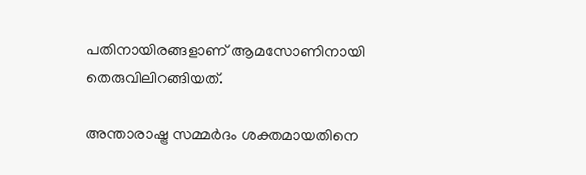പതിനായിരങ്ങളാണ് ആമസോണിനായി തെരുവിലിറങ്ങിയത്.

അന്താരാഷ്ട്ര സമ്മര്‍ദം ശക്തമായതിനെ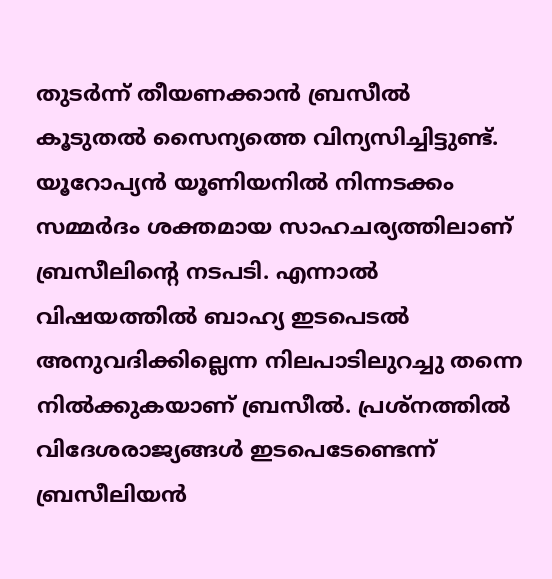തുടര്‍ന്ന് തീയണക്കാന്‍ ബ്രസീല്‍ കൂടുതല്‍ സൈന്യത്തെ വിന്യസിച്ചിട്ടുണ്ട്. യൂറോപ്യന്‍ യൂണിയനില്‍‌ നിന്നടക്കം സമ്മര്‍ദം ശക്തമായ സാഹചര്യത്തിലാണ് ബ്രസീലിന്റെ നടപടി. എന്നാല്‍ വിഷയത്തില്‍ ബാഹ്യ ഇടപെടല്‍ അനുവദിക്കില്ലെന്ന നിലപാടിലുറച്ചു തന്നെ നില്‍ക്കുകയാണ് ബ്രസീല്‍. പ്രശ്‍നത്തിൽ വിദേശരാജ്യങ്ങൾ ഇടപെടേണ്ടെന്ന് ബ്രസീലിയൻ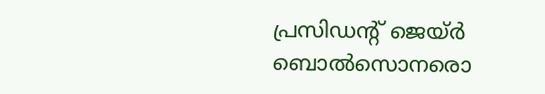പ്രസിഡന്റ് ജെയ്ർ ബൊൽസൊനരൊ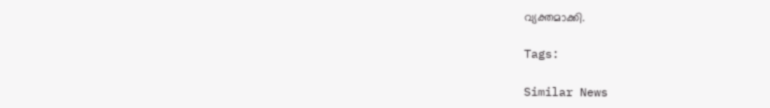വ്യക്തമാക്കി.

Tags:

Similar News